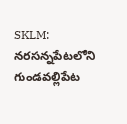SKLM: నరసన్నపేటలోని గుండవల్లిపేట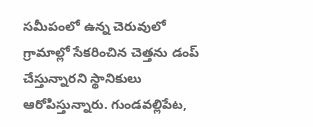సమీపంలో ఉన్న చెరువులో గ్రామాల్లో సేకరించిన చెత్తను డంప్ చేస్తున్నారని స్థానికులు ఆరోపిస్తున్నారు. గుండవల్లిపేట,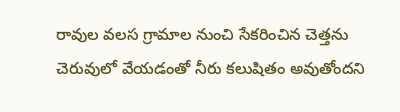రావుల వలస గ్రామాల నుంచి సేకరించిన చెత్తను చెరువులో వేయడంతో నీరు కలుషితం అవుతోందని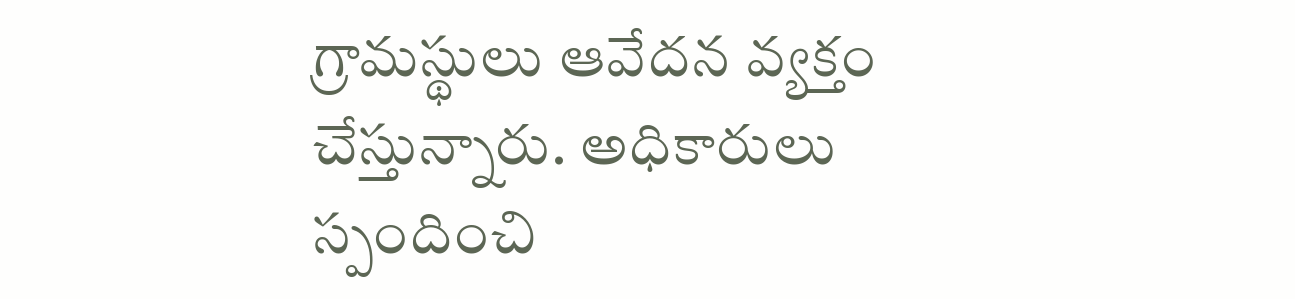గ్రామస్థులు ఆవేదన వ్యక్తం చేస్తున్నారు. అధికారులు స్పందించి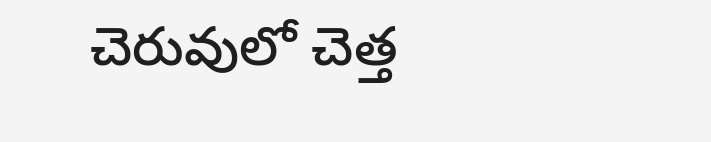చెరువులో చెత్త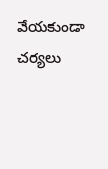వేయకుండా చర్యలు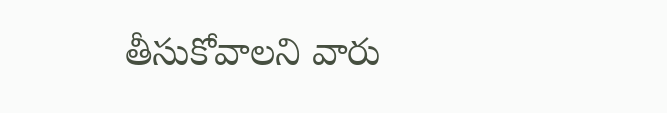తీసుకోవాలని వారు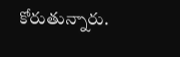కోరుతున్నారు.